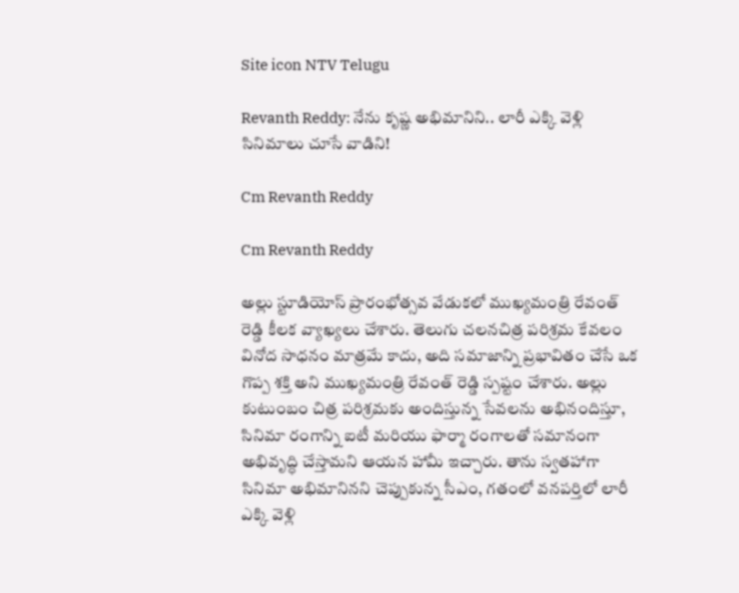Site icon NTV Telugu

Revanth Reddy: నేను కృష్ణ అభిమానిని.. లారీ ఎక్కి వెళ్లి సినిమాలు చూసే వాడిని!

Cm Revanth Reddy

Cm Revanth Reddy

అల్లు స్టూడియోస్ ప్రారంభోత్సవ వేడుకలో ముఖ్యమంత్రి రేవంత్ రెడ్డి కీలక వ్యాఖ్యలు చేశారు. తెలుగు చలనచిత్ర పరిశ్రమ కేవలం వినోద సాధనం మాత్రమే కాదు, అది సమాజాన్ని ప్రభావితం చేసే ఒక గొప్ప శక్తి అని ముఖ్యమంత్రి రేవంత్ రెడ్డి స్పష్టం చేశారు. అల్లు కుటుంబం చిత్ర పరిశ్రమకు అందిస్తున్న సేవలను అభినందిస్తూ, సినిమా రంగాన్ని ఐటీ మరియు ఫార్మా రంగాలతో సమానంగా అభివృద్ధి చేస్తామని ఆయన హామీ ఇచ్చారు. తాను స్వతహాగా సినిమా అభిమానినని చెప్పుకున్న సీఎం, గతంలో వనపర్తిలో లారీ ఎక్కి వెళ్లి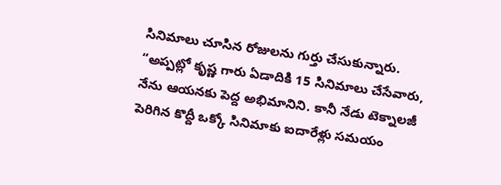సినిమాలు చూసిన రోజులను గుర్తు చేసుకున్నారు. “అప్పట్లో కృష్ణ గారు ఏడాదికి 15 సినిమాలు చేసేవారు, నేను ఆయనకు పెద్ద అభిమానిని. కానీ నేడు టెక్నాలజీ పెరిగిన కొద్దీ ఒక్కో సినిమాకు ఐదారేళ్లు సమయం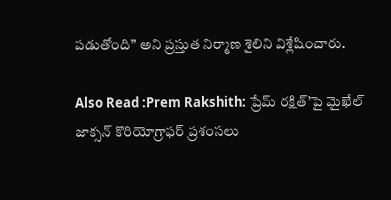పడుతోంది” అని ప్రస్తుత నిర్మాణ శైలిని విశ్లేషించారు.

Also Read :Prem Rakshith: ప్రేమ్ రక్షిత్’పై మైఖేల్ జాక్సన్ కొరియోగ్రాఫర్ ప్రశంసలు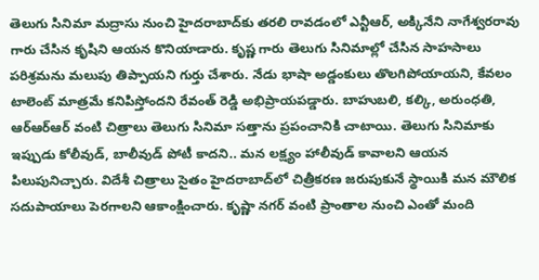తెలుగు సినిమా మద్రాసు నుంచి హైదరాబాద్‌కు తరలి రావడంలో ఎన్టీఆర్, అక్కినేని నాగేశ్వరరావు గారు చేసిన కృషిని ఆయన కొనియాడారు. కృష్ణ గారు తెలుగు సినిమాల్లో చేసిన సాహసాలు పరిశ్రమను మలుపు తిప్పాయని గుర్తు చేశారు. నేడు భాషా అడ్డంకులు తొలగిపోయాయని, కేవలం టాలెంట్ మాత్రమే కనిపిస్తోందని రేవంత్ రెడ్డి అభిప్రాయపడ్డారు. బాహుబలి, కల్కి, అరుంధతి, ఆర్ఆర్ఆర్ వంటి చిత్రాలు తెలుగు సినిమా సత్తాను ప్రపంచానికి చాటాయి. తెలుగు సినిమాకు ఇప్పుడు కోలీవుడ్, బాలీవుడ్ పోటీ కాదని.. మన లక్ష్యం హాలీవుడ్ కావాలని ఆయన పిలుపునిచ్చారు. విదేశీ చిత్రాలు సైతం హైదరాబాద్‌లో చిత్రీకరణ జరుపుకునే స్థాయికి మన మౌలిక సదుపాయాలు పెరగాలని ఆకాంక్షించారు. కృష్ణా నగర్ వంటి ప్రాంతాల నుంచి ఎంతో మంది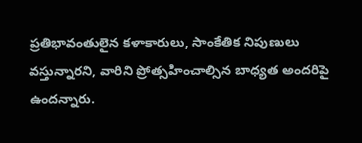ప్రతిభావంతులైన కళాకారులు, సాంకేతిక నిపుణులు వస్తున్నారని, వారిని ప్రోత్సహించాల్సిన బాధ్యత అందరిపై ఉందన్నారు.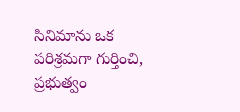సినిమాను ఒక పరిశ్రమగా గుర్తించి, ప్రభుత్వం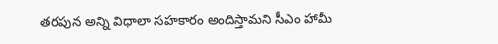తరపున అన్ని విధాలా సహకారం అందిస్తామని సీఎం హామీ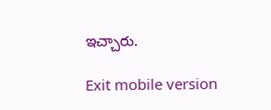ఇచ్చారు.

Exit mobile version